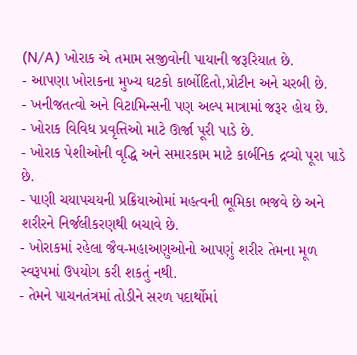(N/A) ખોરાક એ તમામ સજીવોની પાયાની જરૂરિયાત છે.
- આપણા ખોરાકના મુખ્ય ઘટકો કાર્બોદિતો,પ્રોટીન અને ચરબી છે.
- ખનીજતત્વો અને વિટામિન્સની પણ અલ્પ માત્રામાં જરૂર હોય છે.
- ખોરાક વિવિધ પ્રવૃત્તિઓ માટે ઊર્જા પૂરી પાડે છે.
- ખોરાક પેશીઓની વૃદ્ધિ અને સમારકામ માટે કાર્બનિક દ્રવ્યો પૂરા પાડે છે.
- પાણી ચયાપચયની પ્રક્રિયાઓમાં મહત્વની ભૂમિકા ભજવે છે અને શરીરને નિર્જલીકરણથી બચાવે છે.
- ખોરાકમાં રહેલા જૈવ-મહાઅણુઓનો આપણું શરીર તેમના મૂળ સ્વરૂપમાં ઉપયોગ કરી શકતું નથી.
- તેમને પાચનતંત્રમાં તોડીને સરળ પદાર્થોમાં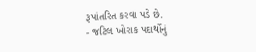રૂપાંતરિત કરવા પડે છે.
- જટિલ ખોરાક પદાર્થોનું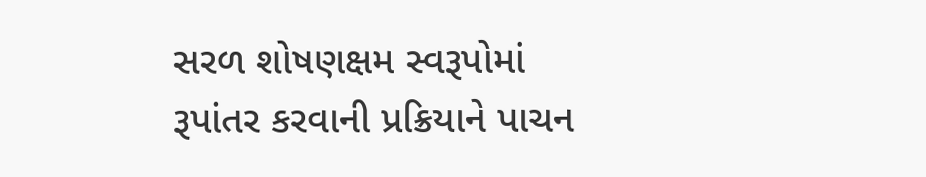સરળ શોષણક્ષમ સ્વરૂપોમાં રૂપાંતર કરવાની પ્રક્રિયાને પાચન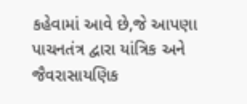કહેવામાં આવે છે,જે આપણા પાચનતંત્ર દ્વારા યાંત્રિક અને જૈવરાસાયણિક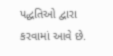પદ્ધતિઓ દ્વારા કરવામાં આવે છે.